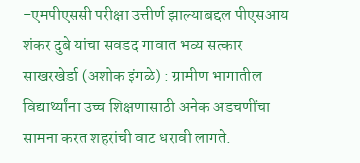-एमपीएससी परीक्षा उत्तीर्ण झाल्याबद्दल पीएसआय शंकर दुबे यांचा सवडद गावात भव्य सत्कार
साखरखेर्डा (अशोक इंगळे) : ग्रामीण भागातील विद्यार्थ्यांना उच्च शिक्षणासाठी अनेक अडचणींचा सामना करत शहरांची वाट धरावी लागते.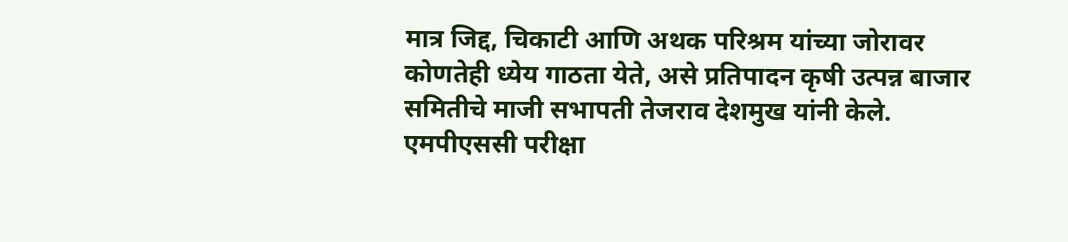मात्र जिद्द, चिकाटी आणि अथक परिश्रम यांच्या जोरावर कोणतेही ध्येय गाठता येते, असे प्रतिपादन कृषी उत्पन्न बाजार समितीचे माजी सभापती तेजराव देशमुख यांनी केले. एमपीएससी परीक्षा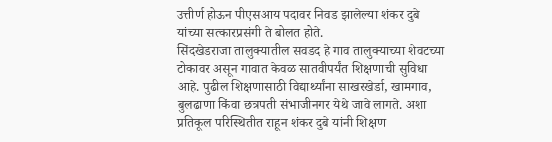उत्तीर्ण होऊन पीएसआय पदावर निवड झालेल्या शंकर दुबे यांच्या सत्कारप्रसंगी ते बोलत होते.
सिंदखेडराजा तालुक्यातील सवडद हे गाव तालुक्याच्या शेवटच्या टोकावर असून गावात केवळ सातवीपर्यंत शिक्षणाची सुविधा आहे. पुढील शिक्षणासाठी विद्यार्थ्यांना साखरखेर्डा, खामगाव, बुलढाणा किंवा छत्रपती संभाजीनगर येथे जावे लागते. अशा प्रतिकूल परिस्थितीत राहून शंकर दुबे यांनी शिक्षण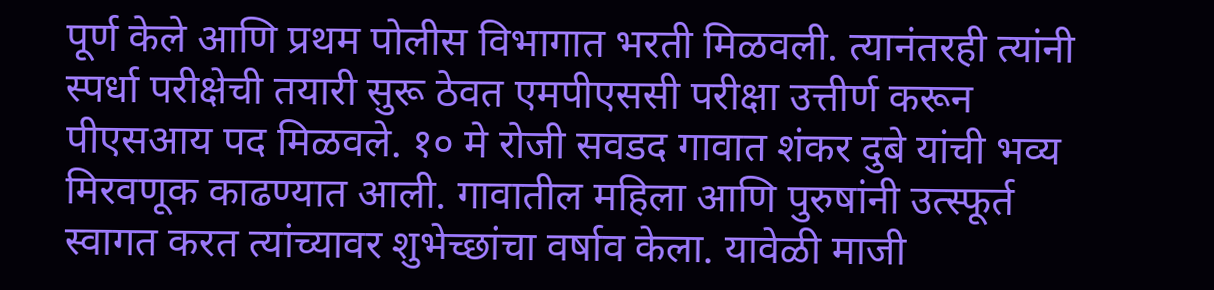पूर्ण केले आणि प्रथम पोलीस विभागात भरती मिळवली. त्यानंतरही त्यांनी स्पर्धा परीक्षेची तयारी सुरू ठेवत एमपीएससी परीक्षा उत्तीर्ण करून पीएसआय पद मिळवले. १० मे रोजी सवडद गावात शंकर दुबे यांची भव्य मिरवणूक काढण्यात आली. गावातील महिला आणि पुरुषांनी उत्स्फूर्त स्वागत करत त्यांच्यावर शुभेच्छांचा वर्षाव केला. यावेळी माजी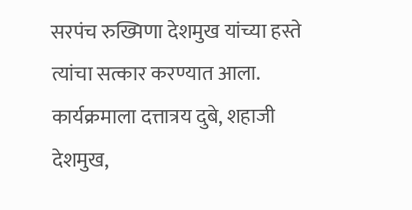सरपंच रुख्मिणा देशमुख यांच्या हस्ते त्यांचा सत्कार करण्यात आला. कार्यक्रमाला दत्तात्रय दुबे, शहाजी देशमुख,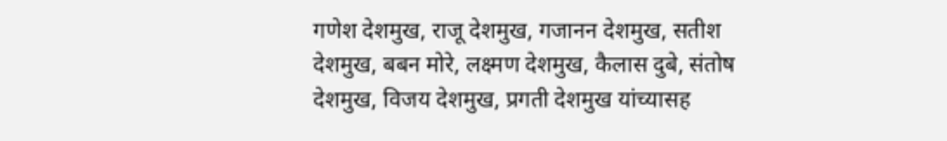गणेश देशमुख, राजू देशमुख, गजानन देशमुख, सतीश देशमुख, बबन मोरे, लक्ष्मण देशमुख, कैलास दुबे, संतोष देशमुख, विजय देशमुख, प्रगती देशमुख यांच्यासह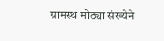ग्रामस्थ मोठ्या संख्येने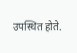उपस्थित होते.